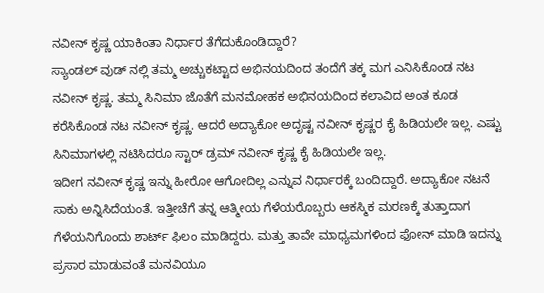ನವೀನ್ ಕೃಷ್ಣ ಯಾಕಿಂತಾ ನಿರ್ಧಾರ ತೆಗೆದುಕೊಂಡಿದ್ದಾರೆ?
ಸ್ಯಾಂಡಲ್ ವುಡ್ ನಲ್ಲಿ ತಮ್ಮ ಅಚ್ಚುಕಟ್ಟಾದ ಅಭಿನಯದಿಂದ ತಂದೆಗೆ ತಕ್ಕ ಮಗ ಎನಿಸಿಕೊಂಡ ನಟ ನವೀನ್ ಕೃಷ್ಣ. ತಮ್ಮ ಸಿನಿಮಾ ಜೊತೆಗೆ ಮನಮೋಹಕ ಅಭಿನಯದಿಂದ ಕಲಾವಿದ ಅಂತ ಕೂಡ ಕರೆಸಿಕೊಂಡ ನಟ ನವೀನ್ ಕೃಷ್ಣ. ಆದರೆ ಅದ್ಯಾಕೋ ಅದೃಷ್ಟ ನವೀನ್ ಕೃಷ್ಣರ ಕೈ ಹಿಡಿಯಲೇ ಇಲ್ಲ. ಎಷ್ಟು ಸಿನಿಮಾಗಳಲ್ಲಿ ನಟಿಸಿದರೂ ಸ್ಟಾರ್ ಡ್ರಮ್ ನವೀನ್ ಕೃಷ್ಣ ಕೈ ಹಿಡಿಯಲೇ ಇಲ್ಲ.
ಇದೀಗ ನವೀನ್ ಕೃಷ್ಣ ಇನ್ನು ಹೀರೋ ಆಗೋದಿಲ್ಲ ಎನ್ನುವ ನಿರ್ಧಾರಕ್ಕೆ ಬಂದಿದ್ದಾರೆ. ಅದ್ಯಾಕೋ ನಟನೆ ಸಾಕು ಅನ್ನಿಸಿದೆಯಂತೆ. ಇತ್ತೀಚೆಗೆ ತನ್ನ ಆತ್ಮೀಯ ಗೆಳೆಯರೊಬ್ಬರು ಆಕಸ್ಮಿಕ ಮರಣಕ್ಕೆ ತುತ್ತಾದಾಗ ಗೆಳೆಯನಿಗೊಂದು ಶಾರ್ಟ್ ಫಿಲಂ ಮಾಡಿದ್ದರು. ಮತ್ತು ತಾವೇ ಮಾಧ್ಯಮಗಳಿಂದ ಫೋನ್ ಮಾಡಿ ಇದನ್ನು ಪ್ರಸಾರ ಮಾಡುವಂತೆ ಮನವಿಯೂ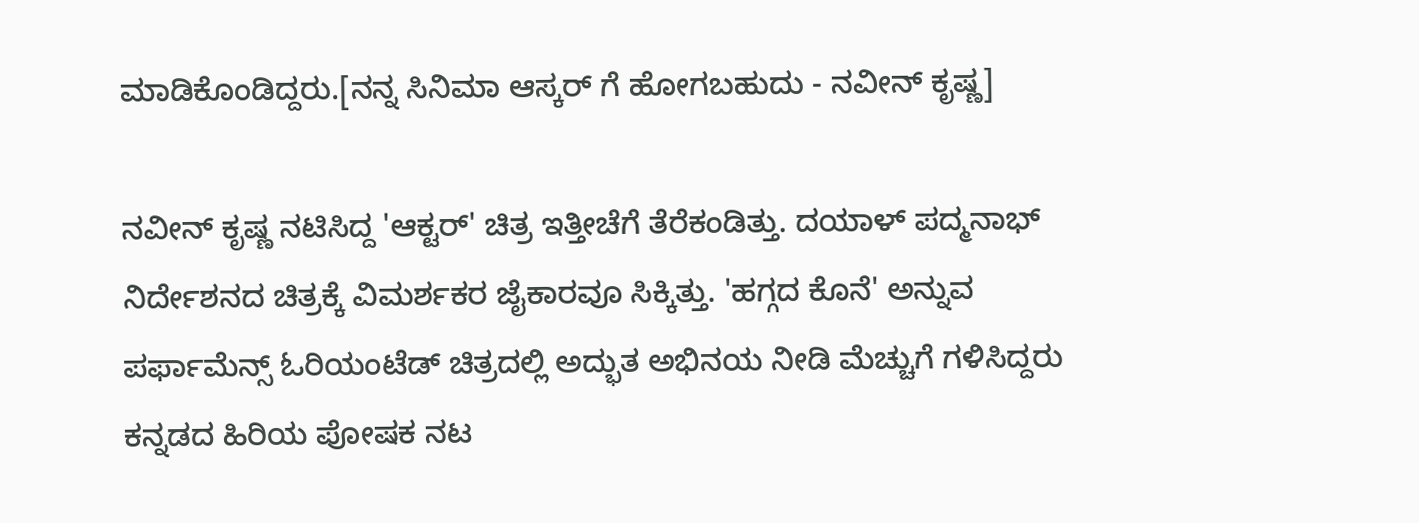ಮಾಡಿಕೊಂಡಿದ್ದರು.[ನನ್ನ ಸಿನಿಮಾ ಆಸ್ಕರ್ ಗೆ ಹೋಗಬಹುದು - ನವೀನ್ ಕೃಷ್ಣ]

ನವೀನ್ ಕೃಷ್ಣ ನಟಿಸಿದ್ದ 'ಆಕ್ಟರ್' ಚಿತ್ರ ಇತ್ತೀಚೆಗೆ ತೆರೆಕಂಡಿತ್ತು. ದಯಾಳ್ ಪದ್ಮನಾಭ್ ನಿರ್ದೇಶನದ ಚಿತ್ರಕ್ಕೆ ವಿಮರ್ಶಕರ ಜೈಕಾರವೂ ಸಿಕ್ಕಿತ್ತು. 'ಹಗ್ಗದ ಕೊನೆ' ಅನ್ನುವ ಪರ್ಫಾಮೆನ್ಸ್ ಓರಿಯಂಟೆಡ್ ಚಿತ್ರದಲ್ಲಿ ಅದ್ಭುತ ಅಭಿನಯ ನೀಡಿ ಮೆಚ್ಚುಗೆ ಗಳಿಸಿದ್ದರು ಕನ್ನಡದ ಹಿರಿಯ ಪೋಷಕ ನಟ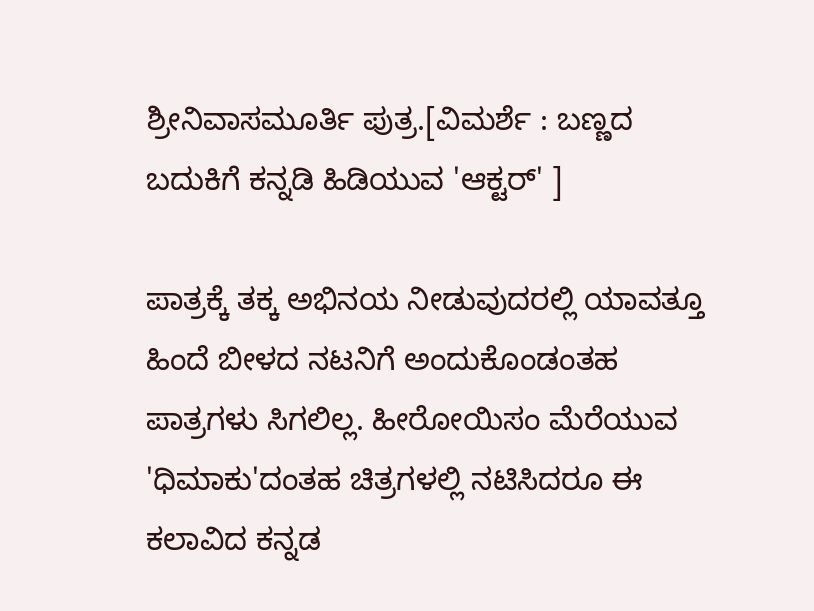ಶ್ರೀನಿವಾಸಮೂರ್ತಿ ಪುತ್ರ.[ವಿಮರ್ಶೆ : ಬಣ್ಣದ ಬದುಕಿಗೆ ಕನ್ನಡಿ ಹಿಡಿಯುವ 'ಆಕ್ಟರ್' ]

ಪಾತ್ರಕ್ಕೆ ತಕ್ಕ ಅಭಿನಯ ನೀಡುವುದರಲ್ಲಿ ಯಾವತ್ತೂ ಹಿಂದೆ ಬೀಳದ ನಟನಿಗೆ ಅಂದುಕೊಂಡಂತಹ ಪಾತ್ರಗಳು ಸಿಗಲಿಲ್ಲ. ಹೀರೋಯಿಸಂ ಮೆರೆಯುವ 'ಧಿಮಾಕು'ದಂತಹ ಚಿತ್ರಗಳಲ್ಲಿ ನಟಿಸಿದರೂ ಈ ಕಲಾವಿದ ಕನ್ನಡ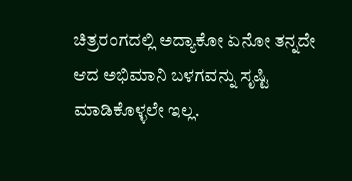ಚಿತ್ರರಂಗದಲ್ಲಿ ಅದ್ಯಾಕೋ ಏನೋ ತನ್ನದೇ ಆದ ಅಭಿಮಾನಿ ಬಳಗವನ್ನು ಸೃಷ್ಟಿ ಮಾಡಿಕೊಳ್ಳಲೇ ಇಲ್ಲ.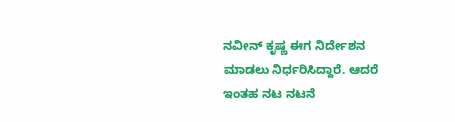ನವೀನ್ ಕೃಷ್ಣ ಈಗ ನಿರ್ದೇಶನ ಮಾಡಲು ನಿರ್ಧರಿಸಿದ್ದಾರೆ. ಆದರೆ ಇಂತಹ ನಟ ನಟನೆ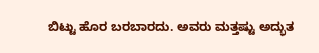ಬಿಟ್ಟು ಹೊರ ಬರಬಾರದು. ಅವರು ಮತ್ತಷ್ಟು ಅದ್ಭುತ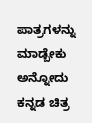ಪಾತ್ರಗಳನ್ನು ಮಾಡ್ಬೇಕು ಅನ್ನೋದು ಕನ್ನಡ ಚಿತ್ರ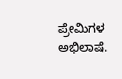ಪ್ರೇಮಿಗಳ ಅಭಿಲಾಷೆ.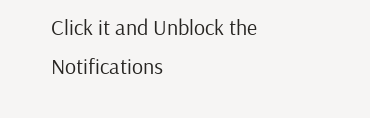Click it and Unblock the Notifications